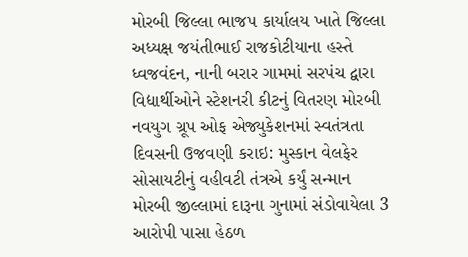મોરબી જિલ્લા ભાજપ કાર્યાલય ખાતે જિલ્લા અધ્યક્ષ જયંતીભાઈ રાજકોટીયાના હસ્તે ધ્વજવંદન, નાની બરાર ગામમાં સરપંચ દ્વારા વિદ્યાર્થીઓને સ્ટેશનરી કીટનું વિતરણ મોરબી નવયુગ ગ્રૂપ ઓફ એજ્યુકેશનમાં સ્વતંત્રતા દિવસની ઉજવણી કરાઇ: મુસ્કાન વેલફેર સોસાયટીનું વહીવટી તંત્રએ કર્યું સન્માન મોરબી જીલ્લામાં દારૂના ગુનામાં સંડોવાયેલા 3 આરોપી પાસા હેઠળ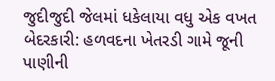જુદીજુદી જેલમાં ધકેલાયા વધુ એક વખત બેદરકારી: હળવદના ખેતરડી ગામે જૂની પાણીની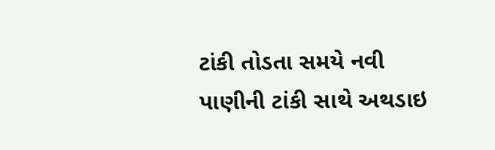ટાંકી તોડતા સમયે નવી પાણીની ટાંકી સાથે અથડાઇ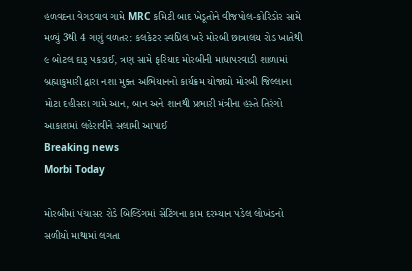હળવદના વેગડવાવ ગામે MRC કમિટી બાદ ખેડૂતોને વીજપોલ-કોરિડોર સામે મળ્યું 3થી 4 ગણું વળતર: કલકેટર સ્વપ્નિલ ખરે મોરબી છાત્રાલય રોડ ખાતેથી ૯ બોટલ દારૂ પકડાઈ, ત્રણ સામે ફરિયાદ મોરબીની માધાપરવાડી શાળામાં બ્રહ્માકુમારી દ્વારા નશા મુક્ત અભિયાનનો કાર્યક્રમ યોજાયો મોરબી જિલ્લાના મોટા દહીસરા ગામે આન, બાન અને શાનથી પ્રભારી મંત્રીના હસ્તે તિરંગો આકાશમાં લહેરાવીને સલામી આપાઈ
Breaking news
Morbi Today

મોરબીમાં પંચાસર રોડે બિલ્ડિંગમાં સેંટિંગના કામ દરમ્યાન પડેલ લોખંડનો સળીયો માથામાં લગતા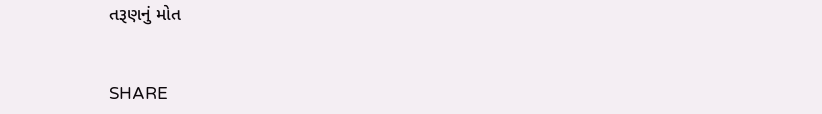તરૂણનું મોત


SHARE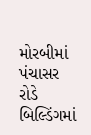મોરબીમાં પંચાસર રોડે બિલ્ડિંગમાં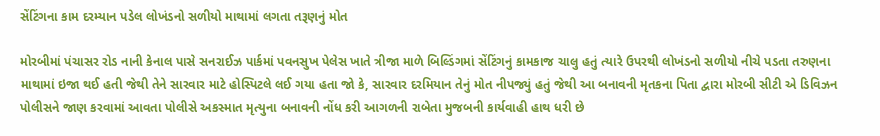સેંટિંગના કામ દરમ્યાન પડેલ લોખંડનો સળીયો માથામાં લગતા તરૂણનું મોત

મોરબીમાં પંચાસર રોડ નાની કેનાલ પાસે સનરાઈઝ પાર્કમાં પવનસુખ પેલેસ ખાતે ત્રીજા માળે બિલ્ડિંગમાં સેંટિંગનું કામકાજ ચાલુ હતું ત્યારે ઉપરથી લોખંડનો સળીયો નીચે પડતા તરુણના માથામાં ઇજા થઈ હતી જેથી તેને સારવાર માટે હોસ્પિટલે લઈ ગયા હતા જો કે, સારવાર દરમિયાન તેનું મોત નીપજ્યું હતું જેથી આ બનાવની મૃતકના પિતા દ્વારા મોરબી સીટી એ ડિવિઝન પોલીસને જાણ કરવામાં આવતા પોલીસે અકસ્માત મૃત્યુના બનાવની નોંધ કરી આગળની રાબેતા મુજબની કાર્યવાહી હાથ ધરી છે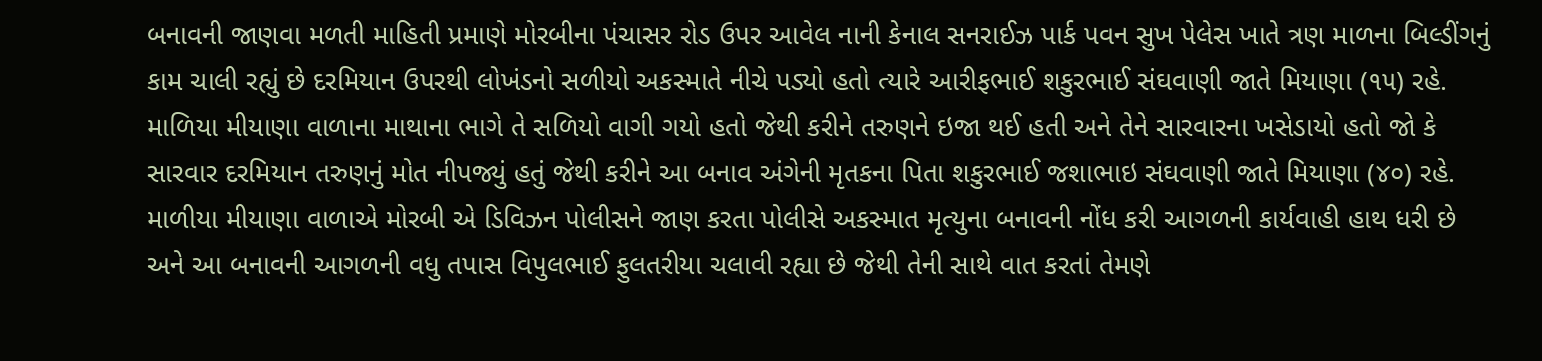બનાવની જાણવા મળતી માહિતી પ્રમાણે મોરબીના પંચાસર રોડ ઉપર આવેલ નાની કેનાલ સનરાઈઝ પાર્ક પવન સુખ પેલેસ ખાતે ત્રણ માળના બિલ્ડીંગનું કામ ચાલી રહ્યું છે દરમિયાન ઉપરથી લોખંડનો સળીયો અકસ્માતે નીચે પડ્યો હતો ત્યારે આરીફભાઈ શકુરભાઈ સંઘવાણી જાતે મિયાણા (૧૫) રહે. માળિયા મીયાણા વાળાના માથાના ભાગે તે સળિયો વાગી ગયો હતો જેથી કરીને તરુણને ઇજા થઈ હતી અને તેને સારવારના ખસેડાયો હતો જો કે સારવાર દરમિયાન તરુણનું મોત નીપજ્યું હતું જેથી કરીને આ બનાવ અંગેની મૃતકના પિતા શકુરભાઈ જશાભાઇ સંઘવાણી જાતે મિયાણા (૪૦) રહે. માળીયા મીયાણા વાળાએ મોરબી એ ડિવિઝન પોલીસને જાણ કરતા પોલીસે અકસ્માત મૃત્યુના બનાવની નોંધ કરી આગળની કાર્યવાહી હાથ ધરી છે અને આ બનાવની આગળની વધુ તપાસ વિપુલભાઈ ફુલતરીયા ચલાવી રહ્યા છે જેથી તેની સાથે વાત કરતાં તેમણે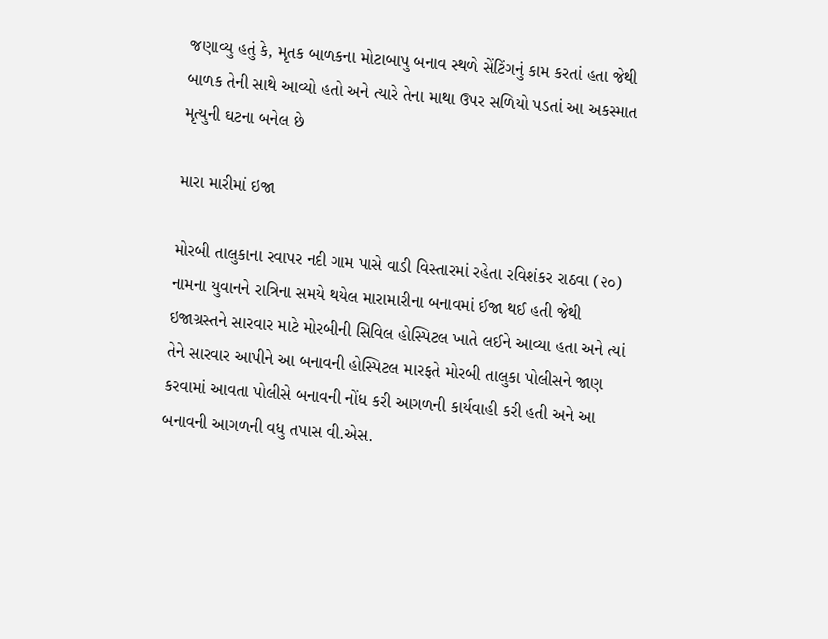જણાવ્યુ હતું કે, મૃતક બાળકના મોટાબાપુ બનાવ સ્થળે સેંટિંગનું કામ કરતાં હતા જેથી બાળક તેની સાથે આવ્યો હતો અને ત્યારે તેના માથા ઉપર સળિયો પડતાં આ અકસ્માત મૃત્યુની ઘટના બનેલ છે

મારા મારીમાં ઇજા

મોરબી તાલુકાના રવાપર નદી ગામ પાસે વાડી વિસ્તારમાં રહેતા રવિશંકર રાઠવા (૨૦) નામના યુવાનને રાત્રિના સમયે થયેલ મારામારીના બનાવમાં ઈજા થઈ હતી જેથી ઇજાગ્રસ્તને સારવાર માટે મોરબીની સિવિલ હોસ્પિટલ ખાતે લઈને આવ્યા હતા અને ત્યાં તેને સારવાર આપીને આ બનાવની હોસ્પિટલ મારફતે મોરબી તાલુકા પોલીસને જાણ કરવામાં આવતા પોલીસે બનાવની નોંધ કરી આગળની કાર્યવાહી કરી હતી અને આ બનાવની આગળની વધુ તપાસ વી.એસ.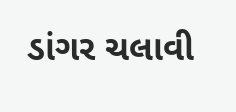ડાંગર ચલાવી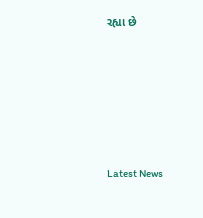રહ્યા છે






Latest News